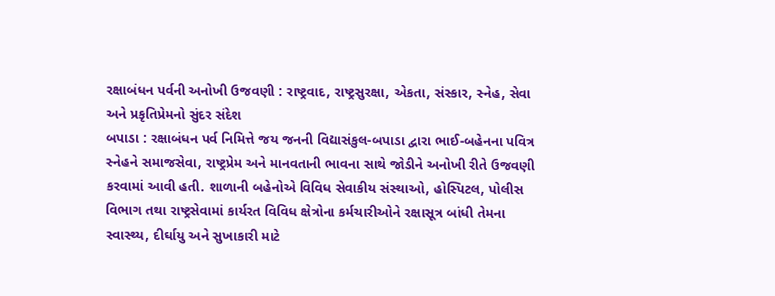રક્ષાબંધન પર્વની અનોખી ઉજવણી : રાષ્ટ્રવાદ, રાષ્ટ્રસુરક્ષા, એકતા, સંસ્કાર, સ્નેહ, સેવા અને પ્રકૃતિપ્રેમનો સુંદર સંદેશ
બપાડા : રક્ષાબંધન પર્વ નિમિત્તે જય જનની વિદ્યાસંકુલ-બપાડા દ્વારા ભાઈ-બહેનના પવિત્ર સ્નેહને સમાજસેવા, રાષ્ટ્રપ્રેમ અને માનવતાની ભાવના સાથે જોડીને અનોખી રીતે ઉજવણી કરવામાં આવી હતી. શાળાની બહેનોએ વિવિધ સેવાકીય સંસ્થાઓ, હોસ્પિટલ, પોલીસ વિભાગ તથા રાષ્ટ્રસેવામાં કાર્યરત વિવિધ ક્ષેત્રોના કર્મચારીઓને રક્ષાસૂત્ર બાંધી તેમના સ્વાસ્થ્ય, દીર્ઘાયુ અને સુખાકારી માટે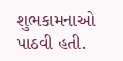શુભકામનાઓ પાઠવી હતી.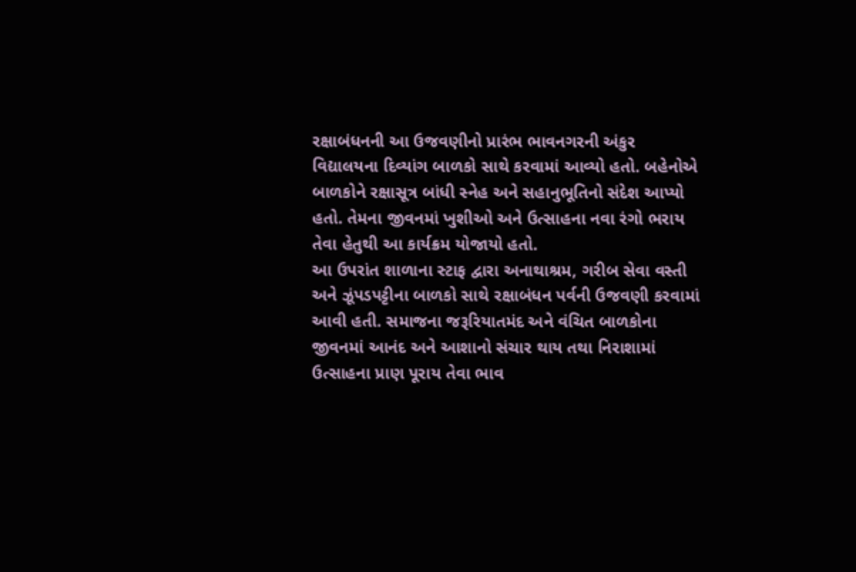રક્ષાબંધનની આ ઉજવણીનો પ્રારંભ ભાવનગરની અંકુર વિદ્યાલયના દિવ્યાંગ બાળકો સાથે કરવામાં આવ્યો હતો. બહેનોએ બાળકોને રક્ષાસૂત્ર બાંધી સ્નેહ અને સહાનુભૂતિનો સંદેશ આપ્યો હતો. તેમના જીવનમાં ખુશીઓ અને ઉત્સાહના નવા રંગો ભરાય તેવા હેતુથી આ કાર્યક્રમ યોજાયો હતો.
આ ઉપરાંત શાળાના સ્ટાફ દ્વારા અનાથાશ્રમ, ગરીબ સેવા વસ્તી અને ઝૂંપડપટ્ટીના બાળકો સાથે રક્ષાબંધન પર્વની ઉજવણી કરવામાં આવી હતી. સમાજના જરૂરિયાતમંદ અને વંચિત બાળકોના જીવનમાં આનંદ અને આશાનો સંચાર થાય તથા નિરાશામાં ઉત્સાહના પ્રાણ પૂરાય તેવા ભાવ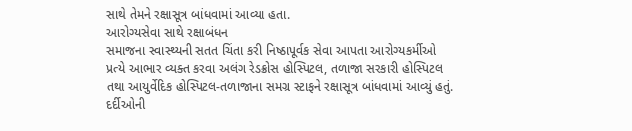સાથે તેમને રક્ષાસૂત્ર બાંધવામાં આવ્યા હતા.
આરોગ્યસેવા સાથે રક્ષાબંધન
સમાજના સ્વાસ્થ્યની સતત ચિંતા કરી નિષ્ઠાપૂર્વક સેવા આપતા આરોગ્યકર્મીઓ પ્રત્યે આભાર વ્યક્ત કરવા અલંગ રેડક્રોસ હોસ્પિટલ, તળાજા સરકારી હોસ્પિટલ તથા આયુર્વેદિક હોસ્પિટલ-તળાજાના સમગ્ર સ્ટાફને રક્ષાસૂત્ર બાંધવામાં આવ્યું હતું. દર્દીઓની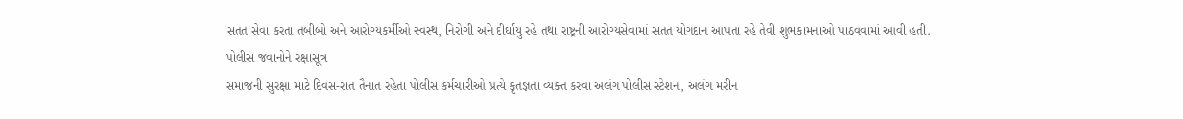સતત સેવા કરતા તબીબો અને આરોગ્યકર્મીઓ સ્વસ્થ, નિરોગી અને દીર્ઘાયુ રહે તથા રાષ્ટ્રની આરોગ્યસેવામાં સતત યોગદાન આપતા રહે તેવી શુભકામનાઓ પાઠવવામાં આવી હતી.
પોલીસ જવાનોને રક્ષાસૂત્ર
સમાજની સુરક્ષા માટે દિવસ-રાત તૈનાત રહેતા પોલીસ કર્મચારીઓ પ્રત્યે કૃતજ્ઞતા વ્યક્ત કરવા અલંગ પોલીસ સ્ટેશન, અલંગ મરીન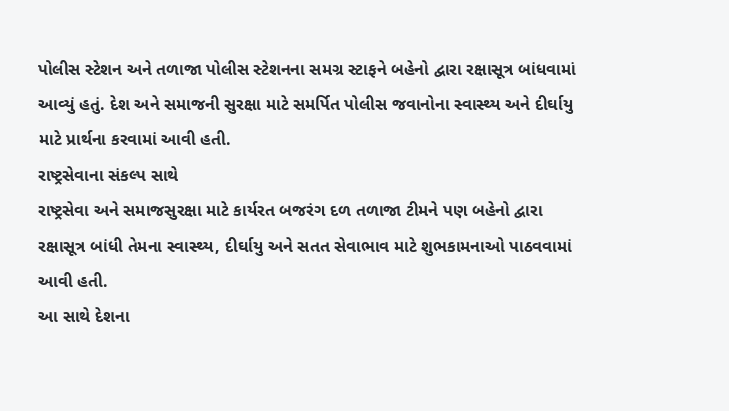પોલીસ સ્ટેશન અને તળાજા પોલીસ સ્ટેશનના સમગ્ર સ્ટાફને બહેનો દ્વારા રક્ષાસૂત્ર બાંધવામાં આવ્યું હતું. દેશ અને સમાજની સુરક્ષા માટે સમર્પિત પોલીસ જવાનોના સ્વાસ્થ્ય અને દીર્ઘાયુ માટે પ્રાર્થના કરવામાં આવી હતી.
રાષ્ટ્રસેવાના સંકલ્પ સાથે
રાષ્ટ્રસેવા અને સમાજસુરક્ષા માટે કાર્યરત બજરંગ દળ તળાજા ટીમને પણ બહેનો દ્વારા રક્ષાસૂત્ર બાંધી તેમના સ્વાસ્થ્ય, દીર્ઘાયુ અને સતત સેવાભાવ માટે શુભકામનાઓ પાઠવવામાં આવી હતી.
આ સાથે દેશના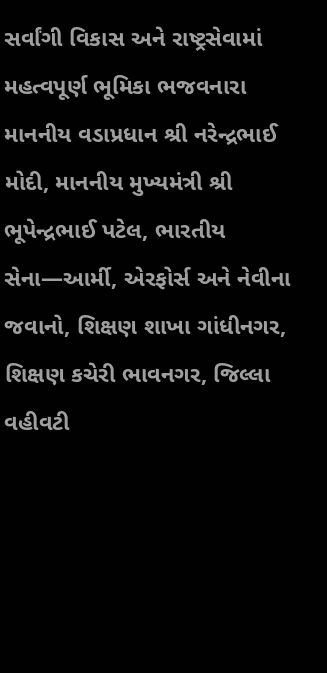સર્વાંગી વિકાસ અને રાષ્ટ્રસેવામાં મહત્વપૂર્ણ ભૂમિકા ભજવનારા માનનીય વડાપ્રધાન શ્રી નરેન્દ્રભાઈ મોદી, માનનીય મુખ્યમંત્રી શ્રી ભૂપેન્દ્રભાઈ પટેલ, ભારતીય સેના—આર્મી, એરફોર્સ અને નેવીના જવાનો, શિક્ષણ શાખા ગાંધીનગર, શિક્ષણ કચેરી ભાવનગર, જિલ્લા વહીવટી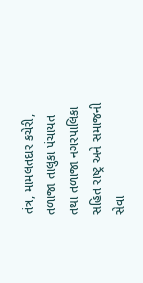તંત્ર, મામલતદાર કચેરી, તળાજા તાલુકા પંચાયત તથા તળાજા નગરપાલિકા સહિત રાષ્ટ્ર અને સમાજની સેવા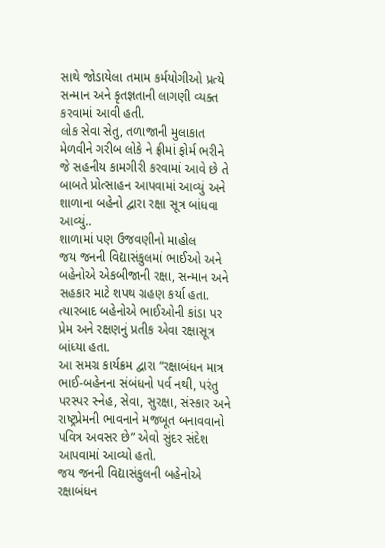સાથે જોડાયેલા તમામ કર્મયોગીઓ પ્રત્યે સન્માન અને કૃતજ્ઞતાની લાગણી વ્યક્ત કરવામાં આવી હતી.
લોક સેવા સેતુ, તળાજાની મુલાકાત મેળવીને ગરીબ લોકે ને ફ્રીમાં ફોર્મ ભરીને જે સહનીય કામગીરી કરવામાં આવે છે તે બાબતે પ્રોત્સાહન આપવામાં આવ્યું અને શાળાના બહેનો દ્વારા રક્ષા સૂત્ર બાંધવા આવ્યું..
શાળામાં પણ ઉજવણીનો માહોલ
જય જનની વિદ્યાસંકુલમાં ભાઈઓ અને બહેનોએ એકબીજાની રક્ષા, સન્માન અને સહકાર માટે શપથ ગ્રહણ કર્યા હતા. ત્યારબાદ બહેનોએ ભાઈઓની કાંડા પર પ્રેમ અને રક્ષણનું પ્રતીક એવા રક્ષાસૂત્ર બાંધ્યા હતા.
આ સમગ્ર કાર્યક્રમ દ્વારા “રક્ષાબંધન માત્ર ભાઈ-બહેનના સંબંધનો પર્વ નથી, પરંતુ પરસ્પર સ્નેહ, સેવા, સુરક્ષા, સંસ્કાર અને રાષ્ટ્રપ્રેમની ભાવનાને મજબૂત બનાવવાનો પવિત્ર અવસર છે” એવો સુંદર સંદેશ આપવામાં આવ્યો હતો.
જય જનની વિદ્યાસંકુલની બહેનોએ રક્ષાબંધન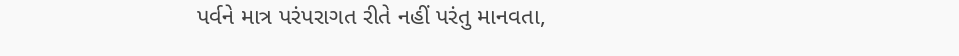પર્વને માત્ર પરંપરાગત રીતે નહીં પરંતુ માનવતા,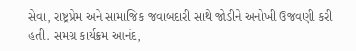સેવા, રાષ્ટ્રપ્રેમ અને સામાજિક જવાબદારી સાથે જોડીને અનોખી ઉજવણી કરી હતી. સમગ્ર કાર્યક્રમ આનંદ,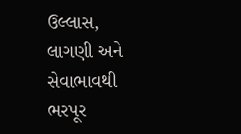ઉલ્લાસ, લાગણી અને સેવાભાવથી ભરપૂર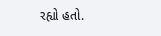રહ્યો હતો.